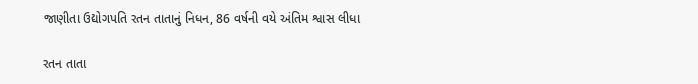જાણીતા ઉદ્યોગપતિ રતન તાતાનું નિધન, 86 વર્ષની વયે અંતિમ શ્વાસ લીધા

રતન તાતા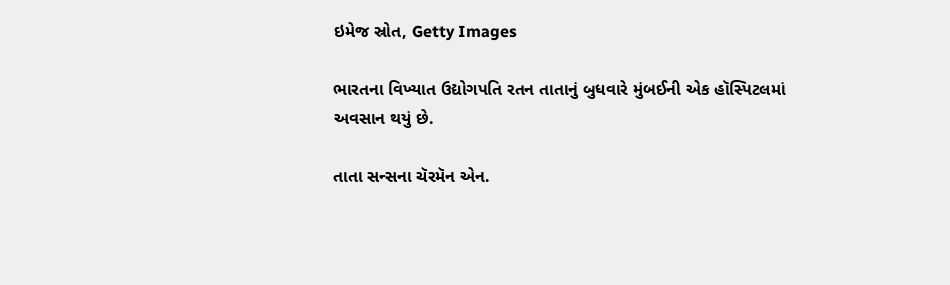ઇમેજ સ્રોત, Getty Images

ભારતના વિખ્યાત ઉદ્યોગપતિ રતન તાતાનું બુધવારે મુંબઈની એક હૉસ્પિટલમાં અવસાન થયું છે.

તાતા સન્સના ચૅરમૅન એન.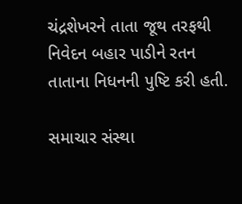ચંદ્રશેખરને તાતા જૂથ તરફથી નિવેદન બહાર પાડીને રતન તાતાના નિધનની પુષ્ટિ કરી હતી.

સમાચાર સંસ્થા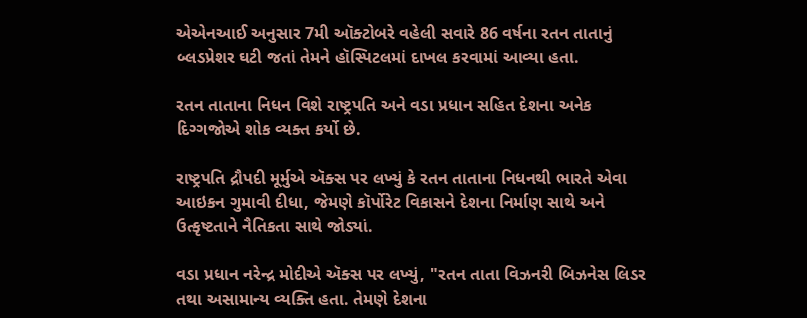એએનઆઈ અનુસાર 7મી ઑક્ટોબરે વહેલી સવારે 86 વર્ષના રતન તાતાનું બ્લડપ્રેશર ઘટી જતાં તેમને હૉસ્પિટલમાં દાખલ કરવામાં આવ્યા હતા.

રતન તાતાના નિધન વિશે રાષ્ટ્રપતિ અને વડા પ્રધાન સહિત દેશના અનેક દિગ્ગજોએ શોક વ્યક્ત કર્યો છે.

રાષ્ટ્રપતિ દ્રૌપદી મૂર્મુએ ઍક્સ પર લખ્યું કે રતન તાતાના નિધનથી ભારતે એવા આઇકન ગુમાવી દીધા, જેમણે કૉર્પોરેટ વિકાસને દેશના નિર્માણ સાથે અને ઉત્કૃષ્ટતાને નૈતિકતા સાથે જોડ્યાં.

વડા પ્રધાન નરેન્દ્ર મોદીએ ઍક્સ પર લખ્યું, "રતન તાતા વિઝનરી બિઝનેસ લિડર તથા અસામાન્ય વ્યક્તિ હતા. તેમણે દેશના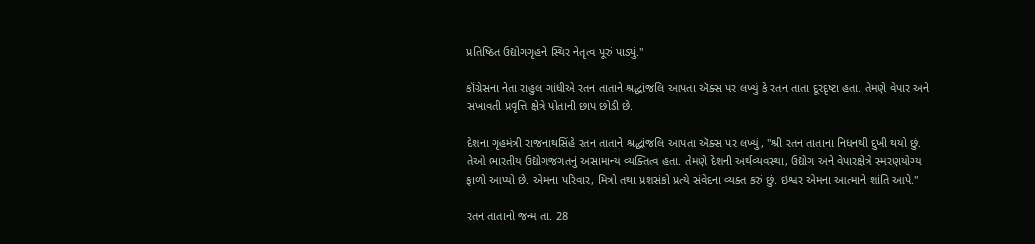પ્રતિષ્ઠિત ઉદ્યોગગૃહને સ્થિર નેતૃત્વ પૂરું પાડ્યું."

કૉંગ્રેસના નેતા રાહુલ ગાંધીએ રતન તાતાને શ્રદ્ધાંજલિ આપતા ઍક્સ પર લખ્યું કે રતન તાતા દૂરદૃષ્ટા હતા. તેમણે વેપાર અને સખાવતી પ્રવૃત્તિ ક્ષેત્રે પોતાની છાપ છોડી છે.

દેશના ગૃહમંત્રી રાજનાથસિંહે રતન તાતાને શ્રદ્ધાંજલિ આપતા ઍક્સ પર લખ્યું, "શ્રી રતન તાતાના નિધનથી દુખી થયો છું. તેઓ ભારતીય ઉદ્યોગજગતનું અસામાન્ય વ્યક્તિત્વ હતા. તેમણે દેશની અર્થવ્યવસ્થા, ઉદ્યોગ અને વેપારક્ષેત્રે સ્મરણયોગ્ય ફાળો આપ્યો છે. એમના પરિવાર, મિત્રો તથા પ્રશસંકો પ્રત્યે સંવેદના વ્યક્ત કરું છું. ઇશ્વર એમના આત્માને શાંતિ આપે."

રતન તાતાનો જન્મ તા. 28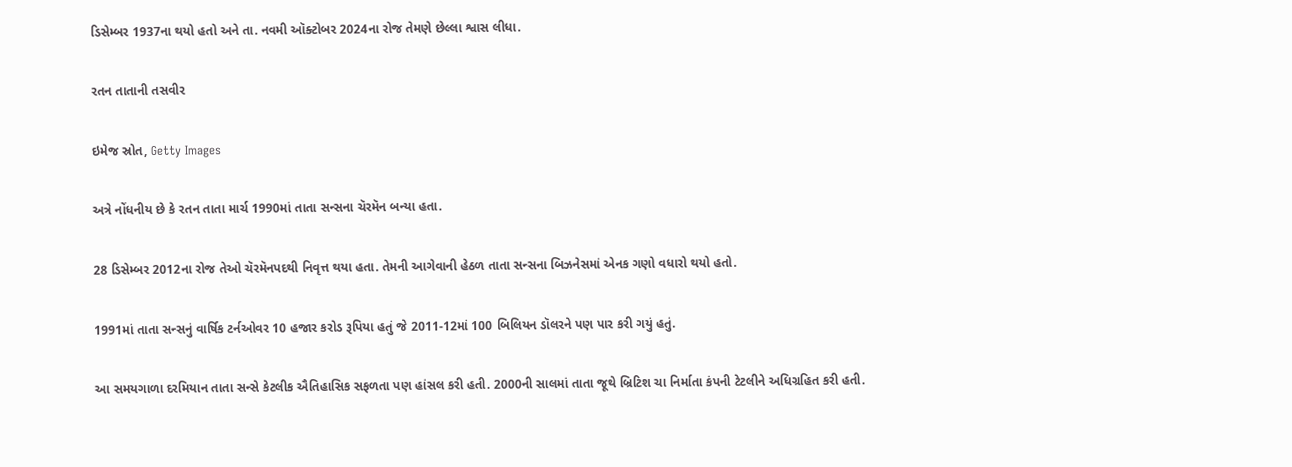ડિસેમ્બર 1937ના થયો હતો અને તા. નવમી ઑક્ટોબર 2024ના રોજ તેમણે છેલ્લા શ્વાસ લીધા.

રતન તાતાની તસવીર

ઇમેજ સ્રોત, Getty Images

અત્રે નોંધનીય છે કે રતન તાતા માર્ચ 1990માં તાતા સન્સના ચૅરમૅન બન્યા હતા.

28 ડિસેમ્બર 2012ના રોજ તેઓ ચૅરમૅનપદથી નિવૃત્ત થયા હતા. તેમની આગેવાની હેઠળ તાતા સન્સના બિઝનેસમાં એનક ગણો વધારો થયો હતો.

1991માં તાતા સન્સનું વાર્ષિક ટર્નઓવર 10 હજાર કરોડ રૂપિયા હતું જે 2011-12માં 100 બિલિયન ડૉલરને પણ પાર કરી ગયું હતું.

આ સમયગાળા દરમિયાન તાતા સન્સે કેટલીક ઐતિહાસિક સફળતા પણ હાંસલ કરી હતી. 2000ની સાલમાં તાતા જૂથે બ્રિટિશ ચા નિર્માતા કંપની ટેટલીને અધિગ્રહિત કરી હતી.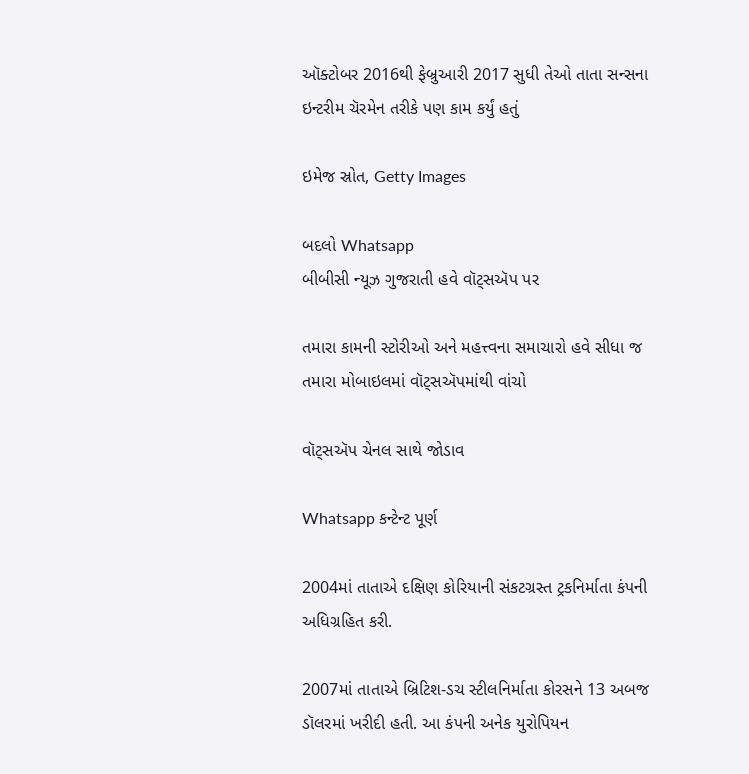ઑક્ટોબર 2016થી ફેબ્રુઆરી 2017 સુધી તેઓ તાતા સન્સના ઇન્ટરીમ ચૅરમેન તરીકે પણ કામ કર્યું હતું

ઇમેજ સ્રોત, Getty Images

બદલો Whatsapp
બીબીસી ન્યૂઝ ગુજરાતી હવે વૉટ્સઍપ પર

તમારા કામની સ્ટોરીઓ અને મહત્ત્વના સમાચારો હવે સીધા જ તમારા મોબાઇલમાં વૉટ્સઍપમાંથી વાંચો

વૉટ્સઍપ ચેનલ સાથે જોડાવ

Whatsapp કન્ટેન્ટ પૂર્ણ

2004માં તાતાએ દક્ષિણ કોરિયાની સંકટગ્રસ્ત ટ્રકનિર્માતા કંપની અધિગ્રહિત કરી.

2007માં તાતાએ બ્રિટિશ-ડચ સ્ટીલનિર્માતા કોરસને 13 અબજ ડૉલરમાં ખરીદી હતી. આ કંપની અનેક યુરોપિયન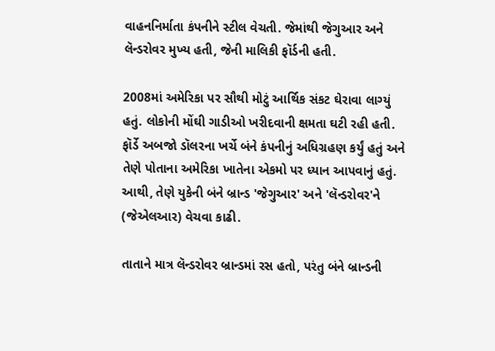વાહનનિર્માતા કંપનીને સ્ટીલ વેચતી. જેમાંથી જેગુઆર અને લૅન્ડરોવર મુખ્ય હતી, જેની માલિકી ફૉર્ડની હતી.

2008માં અમેરિકા પર સૌથી મોટું આર્થિક સંકટ ઘેરાવા લાગ્યું હતું. લોકોની મોંઘી ગાડીઓ ખરીદવાની ક્ષમતા ઘટી રહી હતી. ફૉર્ડે અબજો ડૉલરના ખર્ચે બંને કંપનીનું અધિગ્રહણ કર્યું હતું અને તેણે પોતાના અમેરિકા ખાતેના એકમો પર ધ્યાન આપવાનું હતું. આથી, તેણે યુકેની બંને બ્રાન્ડ 'જેગુઆર' અને 'લૅન્ડરોવર'ને (જેએલઆર) વેચવા કાઢી.

તાતાને માત્ર લૅન્ડરોવર બ્રાન્ડમાં રસ હતો, પરંતુ બંને બ્રાન્ડની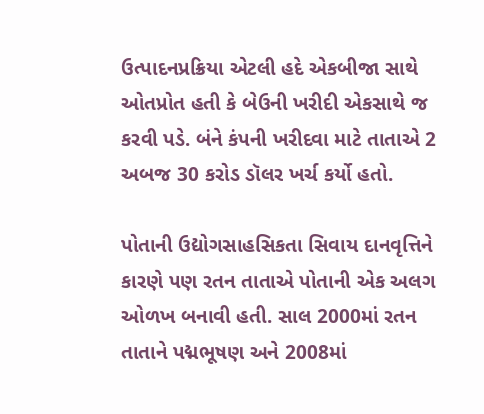ઉત્પાદનપ્રક્રિયા એટલી હદે એકબીજા સાથે ઓતપ્રોત હતી કે બેઉની ખરીદી એકસાથે જ કરવી પડે. બંને કંપની ખરીદવા માટે તાતાએ 2 અબજ 30 કરોડ ડૉલર ખર્ચ કર્યો હતો.

પોતાની ઉદ્યોગસાહસિકતા સિવાય દાનવૃત્તિને કારણે પણ રતન તાતાએ પોતાની એક અલગ ઓળખ બનાવી હતી. સાલ 2000માં રતન તાતાને પદ્મભૂષણ અને 2008માં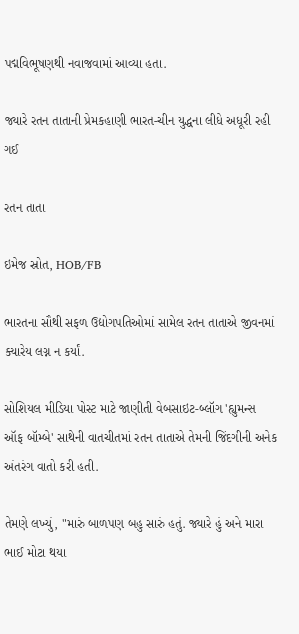પદ્મવિભૂષણથી નવાજવામાં આવ્યા હતા.

જ્યારે રતન તાતાની પ્રેમકહાણી ભારત-ચીન યુદ્ધના લીધે અધૂરી રહી ગઈ

રતન તાતા

ઇમેજ સ્રોત, HOB/FB

ભારતના સૌથી સફળ ઉદ્યોગપતિઓમાં સામેલ રતન તાતાએ જીવનમાં ક્યારેય લગ્ન ન કર્યાં.

સોશિયલ મીડિયા પોસ્ટ માટે જાણીતી વેબસાઇટ-બ્લૉગ 'હ્યુમન્સ ઑફ બૉમ્બે' સાથેની વાતચીતમાં રતન તાતાએ તેમની જિંદગીની અનેક અંતરંગ વાતો કરી હતી.

તેમણે લખ્યું, "મારું બાળપણ બહુ સારું હતું. જ્યારે હું અને મારા ભાઈ મોટા થયા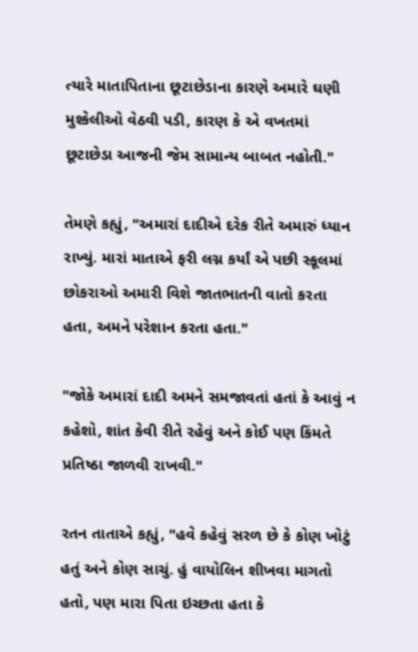ત્યારે માતાપિતાના છૂટાછેડાના કારણે અમારે ઘણી મુશ્કેલીઓ વેઠવી પડી, કારણ કે એ વખતમાં છૂટાછેડા આજની જેમ સામાન્ય બાબત નહોતી."

તેમણે કહ્યું, "અમારાં દાદીએ દરેક રીતે અમારું ધ્યાન રાખ્યું. મારાં માતાએ ફરી લગ્ન કર્યાં એ પછી સ્કૂલમાં છોકરાઓ અમારી વિશે જાતભાતની વાતો કરતા હતા, અમને પરેશાન કરતા હતા."

"જોકે અમારાં દાદી અમને સમજાવતાં હતાં કે આવું ન કહેશો, શાંત કેવી રીતે રહેવું અને કોઈ પણ કિંમતે પ્રતિષ્ઠા જાળવી રાખવી."

રતન તાતાએ કહ્યું, "હવે કહેવું સરળ છે કે કોણ ખોટું હતું અને કોણ સાચું. હું વાયોલિન શીખવા માગતો હતો, પણ મારા પિતા ઇચ્છતા હતા કે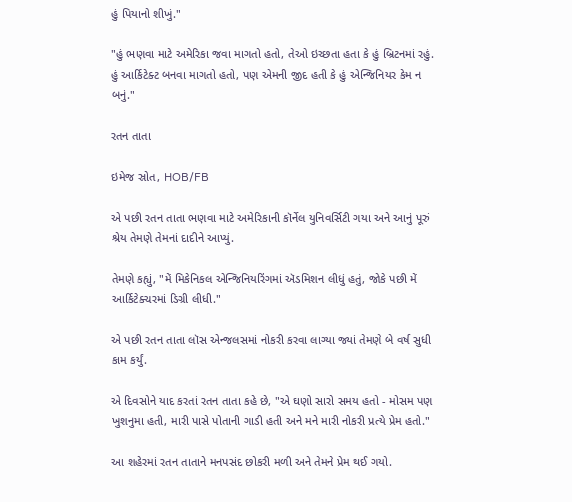હું પિયાનો શીખું."

"હું ભણવા માટે અમેરિકા જવા માગતો હતો, તેઓ ઇચ્છતા હતા કે હું બ્રિટનમાં રહું. હું આર્કિટેક્ટ બનવા માગતો હતો, પણ એમની જીદ હતી કે હું એન્જિનિયર કેમ ન બનું."

રતન તાતા

ઇમેજ સ્રોત, HOB/FB

એ પછી રતન તાતા ભણવા માટે અમેરિકાની કૉર્નેલ યુનિવર્સિટી ગયા અને આનું પૂરું શ્રેય તેમણે તેમનાં દાદીને આપ્યું.

તેમણે કહ્યું, "મેં મિકેનિકલ એન્જિનિયરિંગમાં ઍડમિશન લીધું હતું, જોકે પછી મેં આર્કિટેક્ચરમાં ડિગ્રી લીધી."

એ પછી રતન તાતા લૉસ એન્જલસમાં નોકરી કરવા લાગ્યા જ્યાં તેમણે બે વર્ષ સુધી કામ કર્યું.

એ દિવસોને યાદ કરતાં રતન તાતા કહે છે, "એ ઘણો સારો સમય હતો - મોસમ પણ ખુશનુમા હતી, મારી પાસે પોતાની ગાડી હતી અને મને મારી નોકરી પ્રત્યે પ્રેમ હતો."

આ શહેરમાં રતન તાતાને મનપસંદ છોકરી મળી અને તેમને પ્રેમ થઈ ગયો.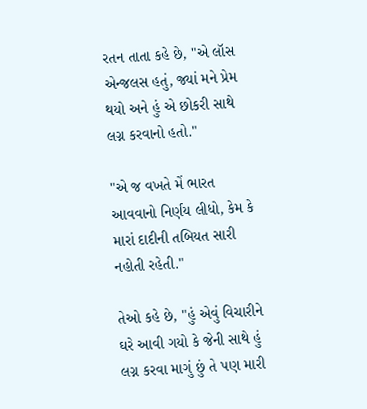રતન તાતા કહે છે, "એ લૉસ એન્જલસ હતું, જ્યાં મને પ્રેમ થયો અને હું એ છોકરી સાથે લગ્ન કરવાનો હતો."

"એ જ વખતે મેં ભારત આવવાનો નિર્ણય લીધો, કેમ કે મારાં દાદીની તબિયત સારી નહોતી રહેતી."

તેઓ કહે છે, "હું એવું વિચારીને ઘરે આવી ગયો કે જેની સાથે હું લગ્ન કરવા માગું છું તે પણ મારી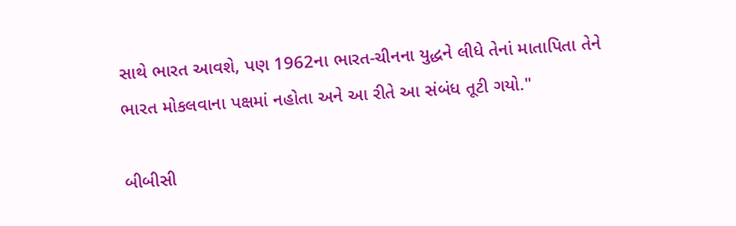સાથે ભારત આવશે, પણ 1962ના ભારત-ચીનના યુદ્ધને લીધે તેનાં માતાપિતા તેને ભારત મોકલવાના પક્ષમાં નહોતા અને આ રીતે આ સંબંધ તૂટી ગયો."

બીબીસી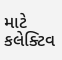માટે કલેક્ટિવ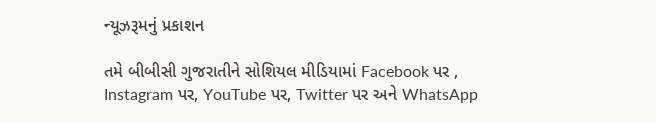ન્યૂઝરૂમનું પ્રકાશન

તમે બીબીસી ગુજરાતીને સોશિયલ મીડિયામાં Facebook પર , Instagram પર, YouTube પર, Twitter પર અને WhatsApp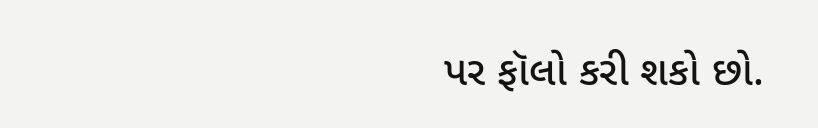પર ફૉલો કરી શકો છો.